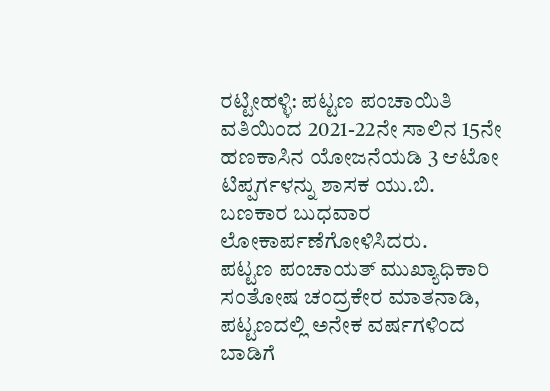ರಟ್ಟೀಹಳ್ಳಿ: ಪಟ್ಟಣ ಪಂಚಾಯಿತಿ ವತಿಯಿಂದ 2021-22ನೇ ಸಾಲಿನ 15ನೇ ಹಣಕಾಸಿನ ಯೋಜನೆಯಡಿ 3 ಆಟೋ ಟಿಪ್ಪರ್ಗಳನ್ನು ಶಾಸಕ ಯು.ಬಿ. ಬಣಕಾರ ಬುಧವಾರ ಲೋಕಾರ್ಪಣೆಗೋಳಿಸಿದರು.
ಪಟ್ಟಣ ಪಂಚಾಯತ್ ಮುಖ್ಯಾಧಿಕಾರಿ ಸಂತೋಷ ಚಂದ್ರಕೇರ ಮಾತನಾಡಿ, ಪಟ್ಟಣದಲ್ಲಿ ಅನೇಕ ವರ್ಷಗಳಿಂದ ಬಾಡಿಗೆ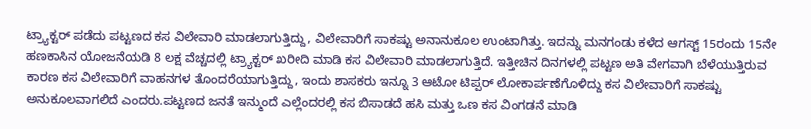ಟ್ರ್ಯಾಕ್ಟರ್ ಪಡೆದು ಪಟ್ಟಣದ ಕಸ ವಿಲೇವಾರಿ ಮಾಡಲಾಗುತ್ತಿದ್ದು, ವಿಲೇವಾರಿಗೆ ಸಾಕಷ್ಟು ಅನಾನುಕೂಲ ಉಂಟಾಗಿತ್ತು. ಇದನ್ನು ಮನಗಂಡು ಕಳೆದ ಆಗಸ್ಟ್ 15ರಂದು 15ನೇ ಹಣಕಾಸಿನ ಯೋಜನೆಯಡಿ 8 ಲಕ್ಷ ವೆಚ್ಚದಲ್ಲಿ ಟ್ರ್ಯಾಕ್ಟರ್ ಖರೀದಿ ಮಾಡಿ ಕಸ ವಿಲೇವಾರಿ ಮಾಡಲಾಗುತ್ತಿದೆ. ಇತ್ತೀಚಿನ ದಿನಗಳಲ್ಲಿ ಪಟ್ಟಣ ಅತಿ ವೇಗವಾಗಿ ಬೆಳೆಯುತ್ತಿರುವ ಕಾರಣ ಕಸ ವಿಲೇವಾರಿಗೆ ವಾಹನಗಳ ತೊಂದರೆಯಾಗುತ್ತಿದ್ದು, ಇಂದು ಶಾಸಕರು ಇನ್ನೂ 3 ಆಟೋ ಟಿಪ್ಪರ್ ಲೋಕಾರ್ಪಣೆಗೊಳಿದ್ದು ಕಸ ವಿಲೇವಾರಿಗೆ ಸಾಕಷ್ಟು ಅನುಕೂಲವಾಗಲಿದೆ ಎಂದರು.ಪಟ್ಟಣದ ಜನತೆ ಇನ್ಮುಂದೆ ಎಲ್ಲೆಂದರಲ್ಲಿ ಕಸ ಬಿಸಾಡದೆ ಹಸಿ ಮತ್ತು ಒಣ ಕಸ ವಿಂಗಡನೆ ಮಾಡಿ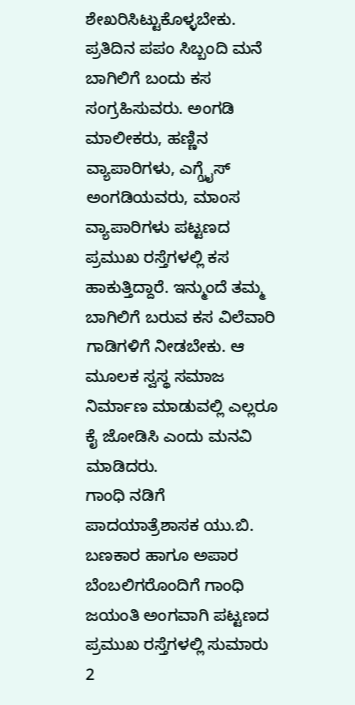ಶೇಖರಿಸಿಟ್ಟುಕೊಳ್ಳಬೇಕು. ಪ್ರತಿದಿನ ಪಪಂ ಸಿಬ್ಬಂದಿ ಮನೆ ಬಾಗಿಲಿಗೆ ಬಂದು ಕಸ ಸಂಗ್ರಹಿಸುವರು. ಅಂಗಡಿ ಮಾಲೀಕರು, ಹಣ್ಣಿನ ವ್ಯಾಪಾರಿಗಳು, ಎಗ್ಗ್ರೈಸ್ ಅಂಗಡಿಯವರು, ಮಾಂಸ ವ್ಯಾಪಾರಿಗಳು ಪಟ್ಟಣದ ಪ್ರಮುಖ ರಸ್ತೆಗಳಲ್ಲಿ ಕಸ ಹಾಕುತ್ತಿದ್ದಾರೆ. ಇನ್ಮುಂದೆ ತಮ್ಮ ಬಾಗಿಲಿಗೆ ಬರುವ ಕಸ ವಿಲೆವಾರಿ ಗಾಡಿಗಳಿಗೆ ನೀಡಬೇಕು. ಆ ಮೂಲಕ ಸ್ವಸ್ಥ ಸಮಾಜ ನಿರ್ಮಾಣ ಮಾಡುವಲ್ಲಿ ಎಲ್ಲರೂ ಕೈ ಜೋಡಿಸಿ ಎಂದು ಮನವಿ ಮಾಡಿದರು.
ಗಾಂಧಿ ನಡಿಗೆ ಪಾದಯಾತ್ರೆಶಾಸಕ ಯು.ಬಿ. ಬಣಕಾರ ಹಾಗೂ ಅಪಾರ ಬೆಂಬಲಿಗರೊಂದಿಗೆ ಗಾಂಧಿ ಜಯಂತಿ ಅಂಗವಾಗಿ ಪಟ್ಟಣದ ಪ್ರಮುಖ ರಸ್ತೆಗಳಲ್ಲಿ ಸುಮಾರು 2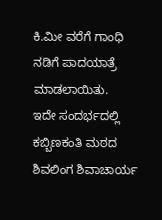ಕಿ.ಮೀ ವರೆಗೆ ಗಾಂಧಿ ನಡಿಗೆ ಪಾದಯಾತ್ರೆ ಮಾಡಲಾಯಿತು.
ಇದೇ ಸಂದರ್ಭದಲ್ಲಿ ಕಬ್ಬಿಣಕಂತಿ ಮಠದ ಶಿವಲಿಂಗ ಶಿವಾಚಾರ್ಯ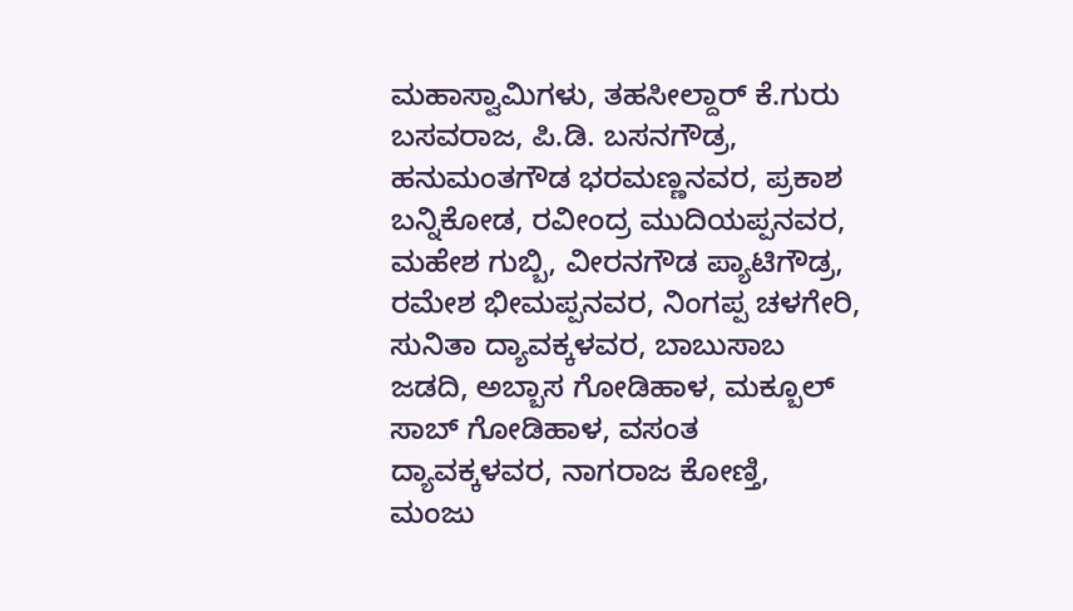ಮಹಾಸ್ವಾಮಿಗಳು, ತಹಸೀಲ್ದಾರ್ ಕೆ.ಗುರು ಬಸವರಾಜ, ಪಿ.ಡಿ. ಬಸನಗೌಡ್ರ, ಹನುಮಂತಗೌಡ ಭರಮಣ್ಣನವರ, ಪ್ರಕಾಶ ಬನ್ನಿಕೋಡ, ರವೀಂದ್ರ ಮುದಿಯಪ್ಪನವರ, ಮಹೇಶ ಗುಬ್ಬಿ, ವೀರನಗೌಡ ಪ್ಯಾಟಿಗೌಡ್ರ, ರಮೇಶ ಭೀಮಪ್ಪನವರ, ನಿಂಗಪ್ಪ ಚಳಗೇರಿ, ಸುನಿತಾ ದ್ಯಾವಕ್ಕಳವರ, ಬಾಬುಸಾಬ ಜಡದಿ, ಅಬ್ಬಾಸ ಗೋಡಿಹಾಳ, ಮಕ್ಬೂಲ್ ಸಾಬ್ ಗೋಡಿಹಾಳ, ವಸಂತ ದ್ಯಾವಕ್ಕಳವರ, ನಾಗರಾಜ ಕೋಣ್ತಿ, ಮಂಜು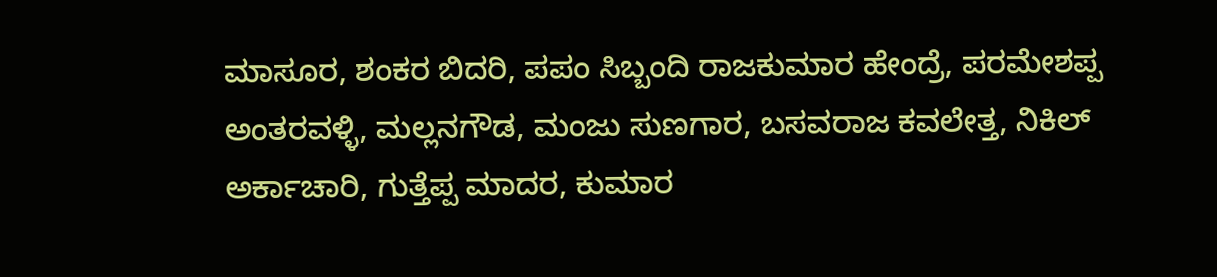ಮಾಸೂರ, ಶಂಕರ ಬಿದರಿ, ಪಪಂ ಸಿಬ್ಬಂದಿ ರಾಜಕುಮಾರ ಹೇಂದ್ರೆ, ಪರಮೇಶಪ್ಪ ಅಂತರವಳ್ಳಿ, ಮಲ್ಲನಗೌಡ, ಮಂಜು ಸುಣಗಾರ, ಬಸವರಾಜ ಕವಲೇತ್ತ, ನಿಕಿಲ್ ಅರ್ಕಾಚಾರಿ, ಗುತ್ತೆಪ್ಪ ಮಾದರ, ಕುಮಾರ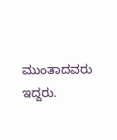ಮುಂತಾದವರು ಇದ್ದರು.